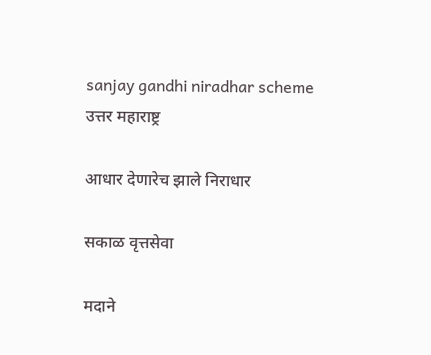sanjay gandhi niradhar scheme
उत्तर महाराष्ट्र

आधार देणारेच झाले निराधार

सकाळ वृत्तसेवा

मदाने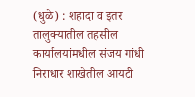(धुळे) : शहादा व इतर तालुक्यातील तहसील कार्यालयांमधील संजय गांधी निराधार शाखेतील आयटी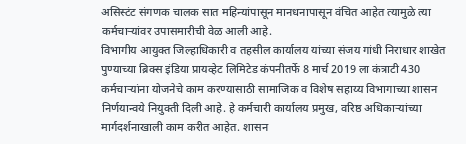असिस्टंट संगणक चालक सात महिन्यांपासून मानधनापासून वंचित आहेत त्यामुळे त्या कर्मचाऱ्यांवर उपासमारीची वेळ आली आहे.
विभागीय आयुक्त जिल्हाधिकारी व तहसील कार्यालय यांच्या संजय गांधी निराधार शाखेत पुण्याच्या ब्रिक्स इंडिया प्रायव्हेट लिमिटेड कंपनीतर्फे 8 मार्च 2019 ला कंत्राटी 430 कर्मचाऱ्यांना योजनेचे काम करण्यासाठी सामाजिक व विशेष सहाय्य विभागाच्या शासन निर्णयान्वये नियुक्ती दिली आहे. हे कर्मचारी कार्यालय प्रमुख, वरिष्ठ अधिकाऱ्यांच्या मार्गदर्शनाखाली काम करीत आहेत. शासन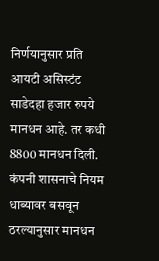निर्णयानुसार प्रति आयटी असिस्टंट साडेदहा हजार रुपये मानधन आहे. तर कधी 8800 मानधन दिली. कंपनी शासनाचे नियम धाब्यावर बसवून ठरल्यानुसार मानधन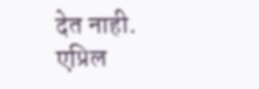देत नाही. एप्रिल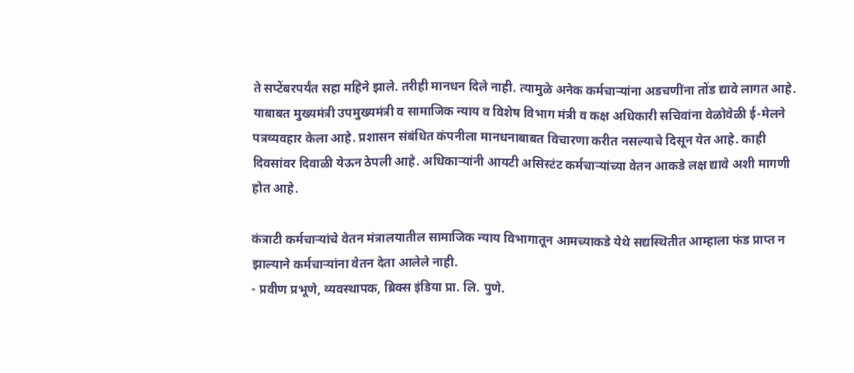ते सप्टेंबरपर्यंत सहा महिने झाले. तरीही मानधन दिले नाही. त्यामुळे अनेक कर्मचाऱ्यांना अडचणींना तोंड द्यावे लागत आहे.
याबाबत मुख्यमंत्री उपमुख्यमंत्री व सामाजिक न्याय व विशेष विभाग मंत्री व कक्ष अधिकारी सचिवांना वेळोवेळी ई-मेलने पत्रव्यवहार केला आहे. प्रशासन संबंधित कंपनीला मानधनाबाबत विचारणा करीत नसल्याचे दिसून येत आहे. काही दिवसांवर दिवाळी येऊन ठेपली आहे. अधिकाऱ्यांनी आयटी असिस्टंट कर्मचाऱ्यांच्या वेतन आकडे लक्ष द्यावे अशी मागणी होत आहे.

कंत्राटी कर्मचाऱ्यांचे वेतन मंत्रालयातील सामाजिक न्याय विभागातून आमच्याकडे येथे सद्यस्थितीत आम्हाला फंड प्राप्त न झाल्याने कर्मचाऱ्यांना वेतन देता आलेले नाही.
- प्रवीण प्रभूणे, व्यवस्थापक, ब्रिक्स इंडिया प्रा. लि. पुणे.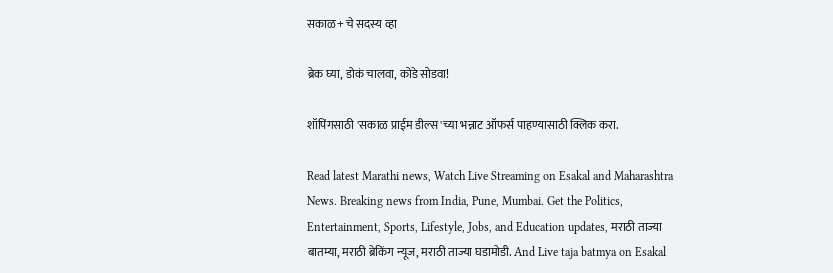सकाळ+ चे सदस्य व्हा

ब्रेक घ्या, डोकं चालवा, कोडे सोडवा!

शॉपिंगसाठी 'सकाळ प्राईम डील्स'च्या भन्नाट ऑफर्स पाहण्यासाठी क्लिक करा.

Read latest Marathi news, Watch Live Streaming on Esakal and Maharashtra News. Breaking news from India, Pune, Mumbai. Get the Politics, Entertainment, Sports, Lifestyle, Jobs, and Education updates, मराठी ताज्या बातम्या, मराठी ब्रेकिंग न्यूज, मराठी ताज्या घडामोडी. And Live taja batmya on Esakal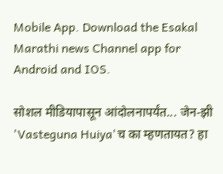Mobile App. Download the Esakal Marathi news Channel app for Android and IOS.

सोशल मीडियापासून आंदोलनापर्यंत... जेन-झी 'Vasteguna Huiya'च का म्हणतायत? हा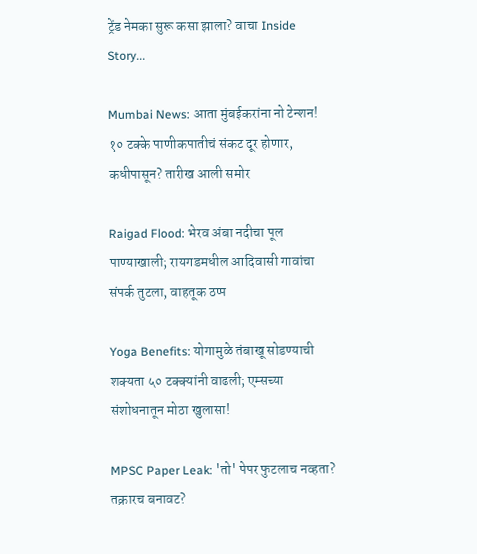ट्रेंड नेमका सुरू कसा झाला? वाचा Inside Story...

Mumbai News: आता मुंबईकरांना नो टेन्शन! १० टक्के पाणीकपातीचं संकट दूर होणार, कधीपासून? तारीख आली समोर

Raigad Flood: भेरव अंबा नदीचा पूल पाण्याखाली; रायगडमधील आदिवासी गावांचा संपर्क तुटला, वाहतूक ठप्प

Yoga Benefits: योगामुळे तंबाखू सोडण्याची शक्यता ५० टक्क्यांनी वाढली; एम्सच्या संशोधनातून मोठा खुलासा!

MPSC Paper Leak: 'तो' पेपर फुटलाच नव्हता? तक्रारच बनावट?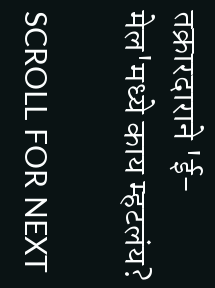तक्रारदाराने 'ई-मेल'मध्ये काय म्हटलंय?

SCROLL FOR NEXT